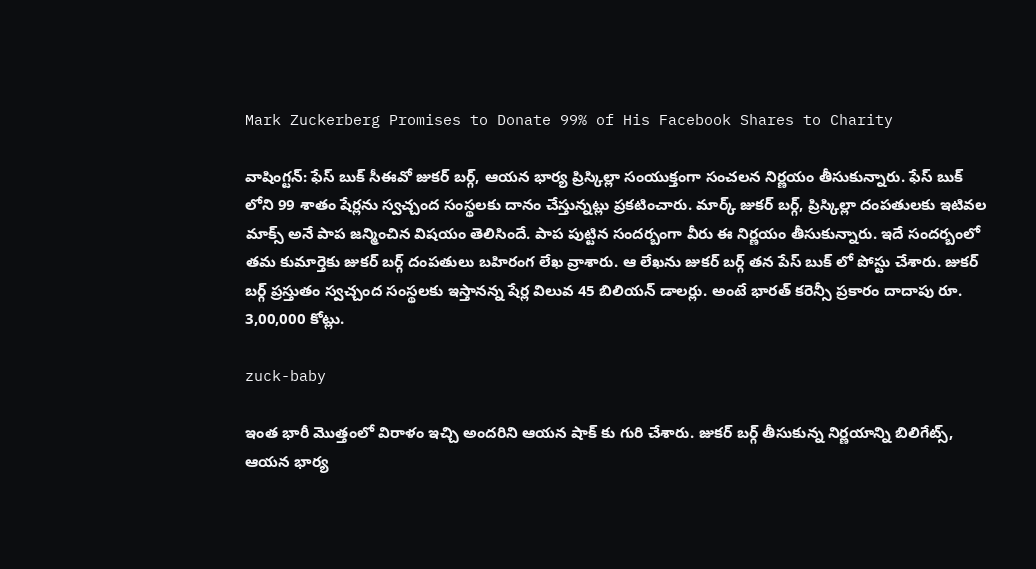Mark Zuckerberg Promises to Donate 99% of His Facebook Shares to Charity

వాషింగ్టన్: ఫేస్ బుక్ సీఈవో జుకర్ బర్గ్, ఆయన భార్య ప్రిస్కిల్లా సంయుక్తంగా సంచలన నిర్ణయం తీసుకున్నారు. ఫేస్ బుక్ లోని 99 శాతం షేర్లను స్వచ్చంద సంస్థలకు దానం చేస్తున్నట్లు ప్రకటించారు. మార్క్ జుకర్ బర్గ్, ప్రిస్కిల్లా దంపతులకు ఇటివల మాక్స్ అనే పాప జన్మించిన విషయం తెలిసిందే. పాప పుట్టిన సందర్బంగా వీరు ఈ నిర్ణయం తీసుకున్నారు. ఇదే సందర్బంలో తమ కుమార్తెకు జుకర్ బర్గ్ దంపతులు బహిరంగ లేఖ వ్రాశారు. ఆ లేఖను జుకర్ బర్గ్ తన పేస్ బుక్ లో పోస్టు చేశారు. జుకర్ బర్గ్ ప్రస్తుతం స్వచ్చంద సంస్థలకు ఇస్తానన్న షేర్ల విలువ 45 బిలియన్ డాలర్లు. అంటే భారత్ కరెన్సీ ప్రకారం దాదాపు రూ. 3,00,000 కోట్లు.

zuck-baby

ఇంత భారీ మొత్తంలో విరాళం ఇచ్చి అందరిని ఆయన షాక్ కు గురి చేశారు. జుకర్ బర్గ్ తీసుకున్న నిర్ణయాన్ని బిలిగేట్స్, ఆయన భార్య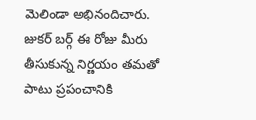మెలిండా అభినందిచారు. జుకర్ బర్గ్ ఈ రోజు మీరు తీసుకున్న నిర్ణయం తమతో పాటు ప్రపంచానికి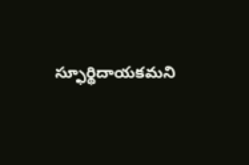స్ఫూర్థిదాయకమని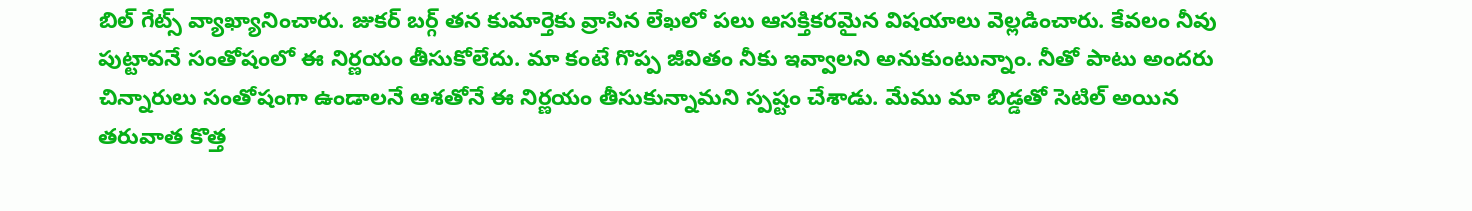బిల్ గేట్స్ వ్యాఖ్యానించారు. జుకర్ బర్గ్ తన కుమార్తెకు వ్రాసిన లేఖలో పలు ఆసక్తికరమైన విషయాలు వెల్లడించారు. కేవలం నీవు పుట్టావనే సంతోషంలో ఈ నిర్ణయం తీసుకోలేదు. మా కంటే గొప్ప జీవితం నీకు ఇవ్వాలని అనుకుంటున్నాం. నీతో పాటు అందరు చిన్నారులు సంతోషంగా ఉండాలనే ఆశతోనే ఈ నిర్ణయం తీసుకున్నామని స్పష్టం చేశాడు. మేము మా బిడ్డతో సెటిల్ అయిన తరువాత కొత్త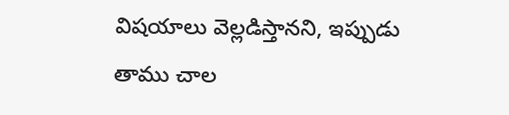విషయాలు వెల్లడిస్తానని, ఇప్పుడు తాము చాల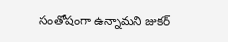సంతోషంగా ఉన్నామని జుకర్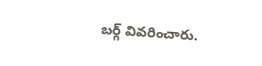బర్గ్ వివరించారు.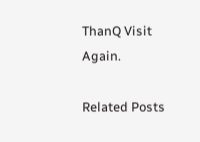ThanQ Visit Again.

Related Posts